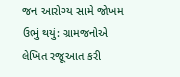જન આરોગ્ય સામે જોખમ ઉભું થયું: ગ્રામજનોએ લેખિત રજૂઆત કરી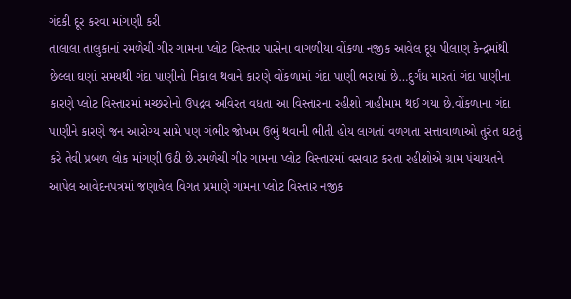ગંદકી દૂર કરવા માંગણી કરી
તાલાલા તાલુકાનાં રમળેચી ગીર ગામના પ્લોટ વિસ્તાર પાસેના વાગળીયા વોંકળા નજીક આવેલ દૂધ પીલાણ કેન્દ્રમાંથી છેલ્લા ઘણાં સમયથી ગંદા પાણીનો નિકાલ થવાને કારણે વોંકળામાં ગંદા પાણી ભરાયાં છે…દુર્ગંધ મારતાં ગંદા પાણીના કારણે પ્લોટ વિસ્તારમાં મચ્છરોનો ઉપદ્રવ અવિરત વધતા આ વિસ્તારના રહીશો ત્રાહીમામ થઈ ગયા છે.વોંકળાના ગંદા પાણીને કારણે જન આરોગ્ય સામે પણ ગંભીર જોખમ ઉભું થવાની ભીતી હોય લાગતાં વળગતા સત્તાવાળાઓ તુરંત ઘટતું કરે તેવી પ્રબળ લોક માંગણી ઉઠી છે.રમળેચી ગીર ગામના પ્લોટ વિસ્તારમાં વસવાટ કરતા રહીશોએ ગ્રામ પંચાયતને આપેલ આવેદનપત્રમાં જણાવેલ વિગત પ્રમાણે ગામના પ્લોટ વિસ્તાર નજીક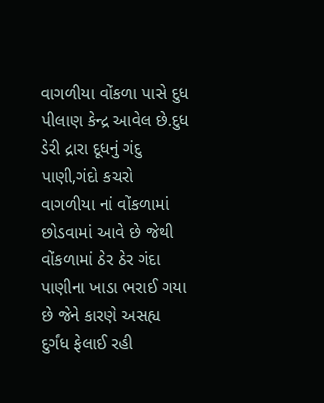વાગળીયા વોંકળા પાસે દુધ પીલાણ કેન્દ્ર આવેલ છે.દુધ ડેરી દ્રારા દૂધનું ગંદુ પાણી,ગંદો કચરો વાગળીયા નાં વોંકળામાં છોડવામાં આવે છે જેથી વોંકળામાં ઠેર ઠેર ગંદા પાણીના ખાડા ભરાઈ ગયા છે જેને કારણે અસહ્ય દુર્ગંધ ફેલાઈ રહી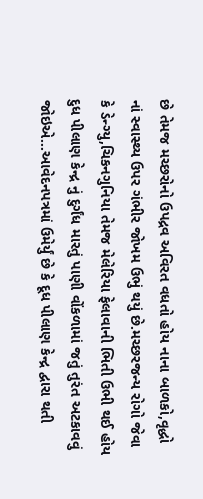છે તેમજ મચ્છરોનો ઉપદ્રવ અવિરત વધતો હોય નાના બાળકો,વૃદ્ધો નાં સ્વાસ્થ્ય ઉપર ગંભીર જોખમ ઉભું થયું છે.મચ્છરજન્ય રોગો જેવા કે ડેન્ગ્યુ,ચિકનગુનિયા તેમજ મેલેરિયા ફેલાવાની ભિતી ઉભી થઈ હોય દુધ પીલાણ કેન્દ્ર નું દુર્ગંધ મારતું પાણી વોંકળામાં જતું તુરંત અટકાવવું જોઇએ…આવેદનપત્રમાં ઉમેર્યું છે કે દૂધ પીલાણ કેન્દ્ર દ્વારા થતી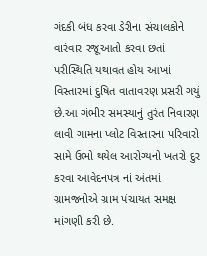ગંદકી બંધ કરવા ડેરીના સંચાલકોને વારંવાર રજૂઆતો કરવા છતાં પરીસ્થિતિ યથાવત હોય આખાં વિસ્તારમાં દુષિત વાતાવરણ પ્રસરી ગયું છે.આ ગંભીર સમસ્યાનું તુરંત નિવારણ લાવી ગામના પ્લોટ વિસ્તારના પરિવારો સામે ઉભો થયેલ આરોગ્યનો ખતરો દુર કરવા આવેદનપત્ર નાં અંતમાં ગ્રામજનોએ ગ્રામ પંચાયત સમક્ષ માંગણી કરી છે.